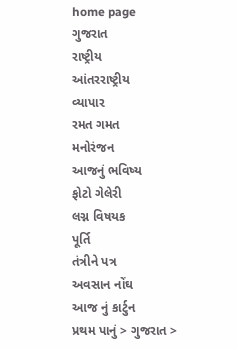home page
ગુજરાત
રાષ્ટ્રીય
આંતરરાષ્ટ્રીય
વ્યાપાર
રમત ગમત
મનોરંજન
આજનું ભવિષ્ય
ફોટો ગેલેરી
લગ્ન વિષયક
પૂર્તિ
તંત્રીને પત્ર
અવસાન નોંઘ
આજ નું કાર્ટુન
પ્રથમ પાનું > ગુજરાત >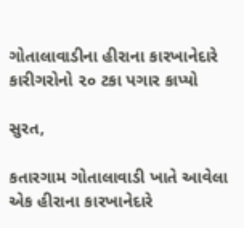ગોતાલાવાડીના હીરાના કારખાનેદારે કારીગરોનો ૨૦ ટકા પગાર કાપ્યો

સુરત,

કતારગામ ગોતાલાવાડી ખાતે આવેલા એક હીરાના કારખાનેદારે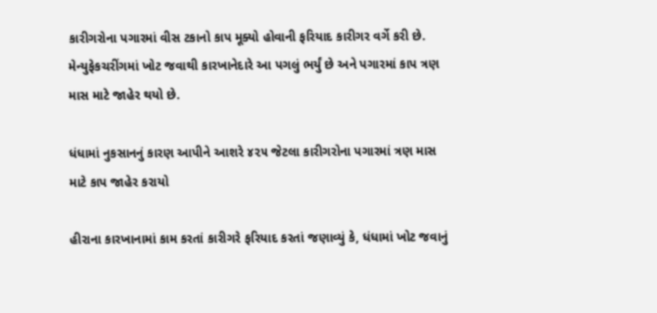કારીગરોના પગારમાં વીસ ટકાનો કાપ મૂક્યો હોવાની ફરિયાદ કારીગર વર્ગે કરી છે. મેન્યુફેકચરીંગમાં ખોટ જવાથી કારખાનેદારે આ પગલું ભર્યું છે અને પગારમાં કાપ ત્રણ માસ માટે જાહેર થયો છે.

ધંધામાં નુકસાનનું કારણ આપીને આશરે ૪૨૫ જેટલા કારીગરોના પગારમાં ત્રણ માસ માટે કાપ જાહેર કરાયો

હીરાના કારખાનામાં કામ કરતાં કારીગરે ફરિયાદ કરતાં જણાવ્યું કે, ધંધામાં ખોટ જવાનું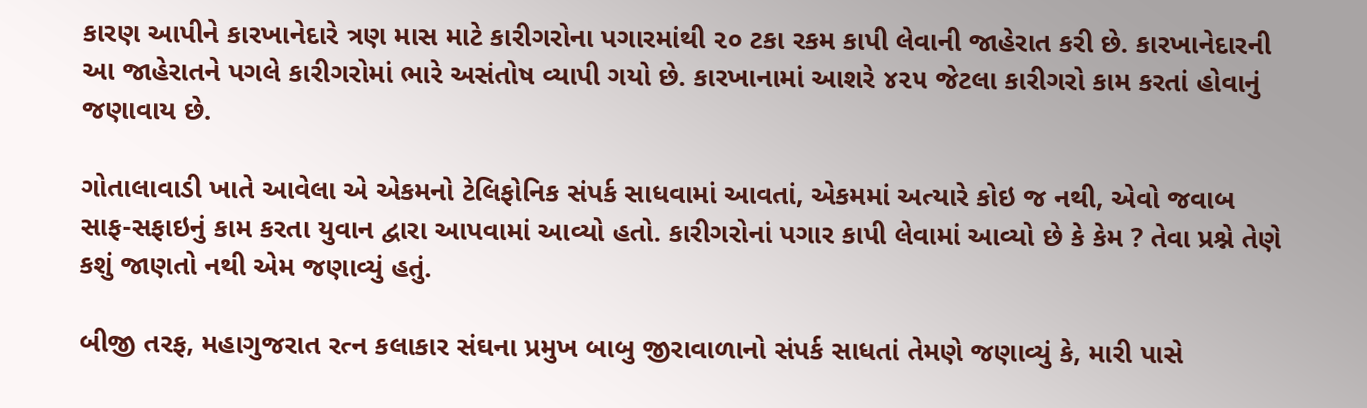કારણ આપીને કારખાનેદારે ત્રણ માસ માટે કારીગરોના પગારમાંથી ૨૦ ટકા રકમ કાપી લેવાની જાહેરાત કરી છે. કારખાનેદારની આ જાહેરાતને પગલે કારીગરોમાં ભારે અસંતોષ વ્યાપી ગયો છે. કારખાનામાં આશરે ૪૨૫ જેટલા કારીગરો કામ કરતાં હોવાનું જણાવાય છે.

ગોતાલાવાડી ખાતે આવેલા એ એકમનો ટેલિફોનિક સંપર્ક સાધવામાં આવતાં, એકમમાં અત્યારે કોઇ જ નથી, એવો જવાબ સાફ-સફાઇનું કામ કરતા યુવાન દ્વારા આપવામાં આવ્યો હતો. કારીગરોનાં પગાર કાપી લેવામાં આવ્યો છે કે કેમ ? તેવા પ્રશ્ને તેણે કશું જાણતો નથી એમ જણાવ્યું હતું.

બીજી તરફ, મહાગુજરાત રત્ન કલાકાર સંઘના પ્રમુખ બાબુ જીરાવાળાનો સંપર્ક સાધતાં તેમણે જણાવ્યું કે, મારી પાસે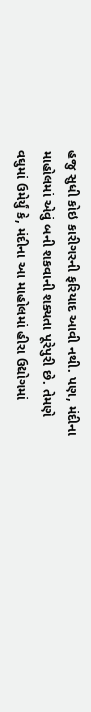હજુ સુધી કોઇ કારીગરની ફરિયાદ આવી નથી. પણ, મંદીના માહોલમાં એવું બની શકવાની શક્યતા પૂરેપુરી છે. તેમણે વઘુમાં ઉમેર્યું કે, મંદીના આ માહોલમાં હીરા ઉદ્યોગમાં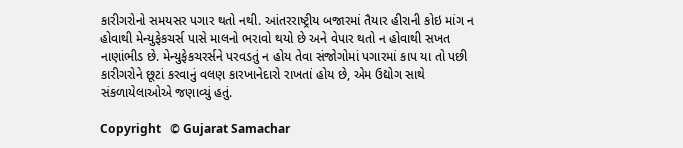કારીગરોનો સમયસર પગાર થતો નથી. આંતરરાષ્ટ્રીય બજારમાં તૈયાર હીરાની કોઇ માંગ ન હોવાથી મેન્યુફેકચર્સ પાસે માલનો ભરાવો થયો છે અને વેપાર થતો ન હોવાથી સખત નાણાંભીડ છે. મેન્યુફેકચરર્સને પરવડતું ન હોય તેવા સંજોગોમાં પગારમાં કાપ યા તો પછી કારીગરોને છૂટાં કરવાનું વલણ કારખાનેદારો રાખતાં હોય છે, એમ ઉદ્યોગ સાથે સંકળાયેલાઓએ જણાવ્યું હતું.

Copyright   © Gujarat Samachar